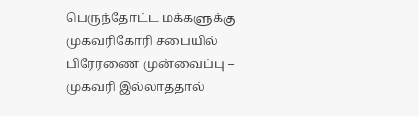பெருந்தோட்ட மக்களுக்கு முகவரிகோரி சபையில் பிரேரணை முன்வைப்பு – முகவரி இல்லாததால்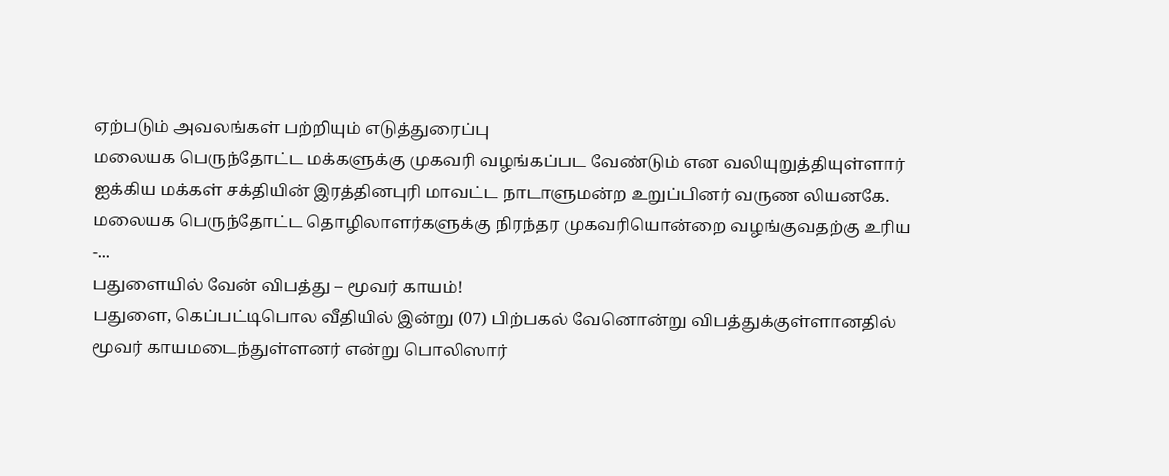ஏற்படும் அவலங்கள் பற்றியும் எடுத்துரைப்பு
மலையக பெருந்தோட்ட மக்களுக்கு முகவரி வழங்கப்பட வேண்டும் என வலியுறுத்தியுள்ளார் ஐக்கிய மக்கள் சக்தியின் இரத்தினபுரி மாவட்ட நாடாளுமன்ற உறுப்பினர் வருண லியனகே.
மலையக பெருந்தோட்ட தொழிலாளர்களுக்கு நிரந்தர முகவரியொன்றை வழங்குவதற்கு உரிய -...
பதுளையில் வேன் விபத்து – மூவர் காயம்!
பதுளை, கெப்பட்டிபொல வீதியில் இன்று (07) பிற்பகல் வேனொன்று விபத்துக்குள்ளானதில் மூவர் காயமடைந்துள்ளனர் என்று பொலிஸார்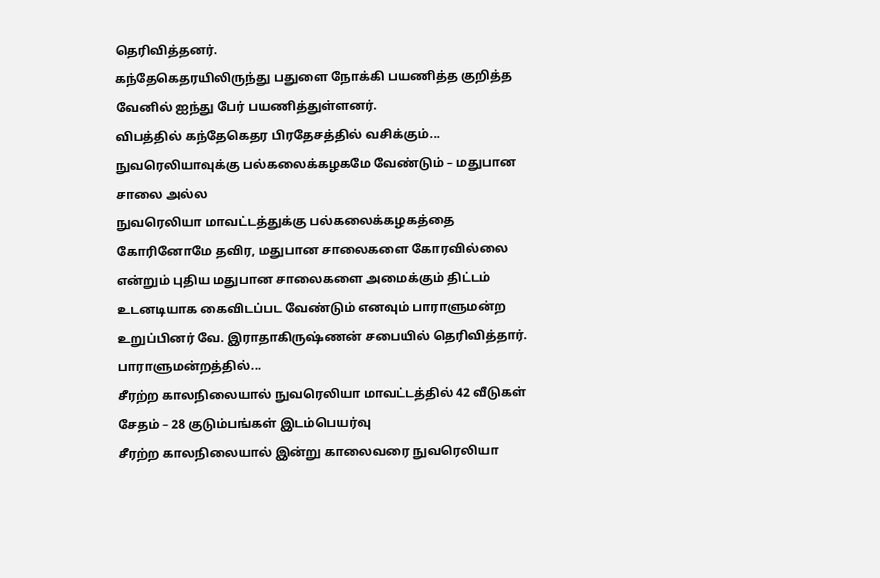தெரிவித்தனர்.
கந்தேகெதரயிலிருந்து பதுளை நோக்கி பயணித்த குறித்த வேனில் ஐந்து பேர் பயணித்துள்ளனர்.
விபத்தில் கந்தேகெதர பிரதேசத்தில் வசிக்கும்...
நுவரெலியாவுக்கு பல்கலைக்கழகமே வேண்டும் – மதுபான சாலை அல்ல
நுவரெலியா மாவட்டத்துக்கு பல்கலைக்கழகத்தை கோரினோமே தவிர, மதுபான சாலைகளை கோரவில்லை என்றும் புதிய மதுபான சாலைகளை அமைக்கும் திட்டம் உடனடியாக கைவிடப்பட வேண்டும் எனவும் பாராளுமன்ற உறுப்பினர் வே. இராதாகிருஷ்ணன் சபையில் தெரிவித்தார்.
பாராளுமன்றத்தில்...
சீரற்ற காலநிலையால் நுவரெலியா மாவட்டத்தில் 42 வீடுகள் சேதம் – 28 குடும்பங்கள் இடம்பெயர்வு
சீரற்ற காலநிலையால் இன்று காலைவரை நுவரெலியா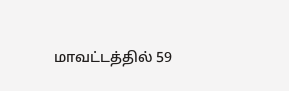மாவட்டத்தில் 59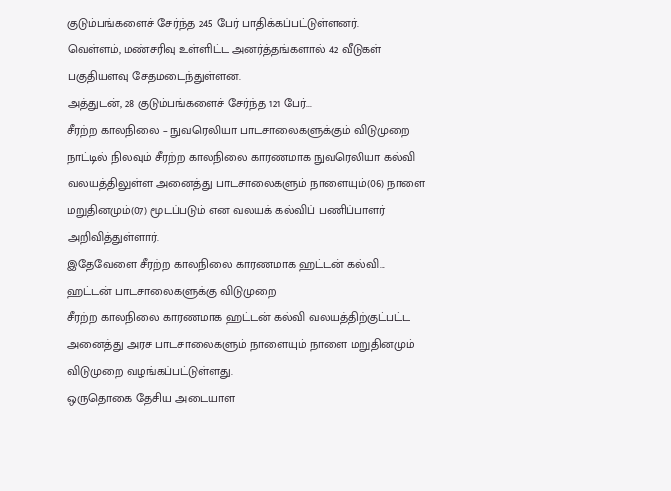குடும்பங்களைச் சேர்ந்த 245 பேர் பாதிக்கப்பட்டுள்ளனர்.
வெள்ளம், மண்சரிவு உள்ளிட்ட அனர்த்தங்களால் 42 வீடுகள் பகுதியளவு சேதமடைந்துள்ளன.
அத்துடன், 28 குடும்பங்களைச் சேர்ந்த 121 பேர்...
சீரற்ற காலநிலை – நுவரெலியா பாடசாலைகளுக்கும் விடுமுறை
நாட்டில் நிலவும் சீரற்ற காலநிலை காரணமாக நுவரெலியா கல்வி வலயத்திலுள்ள அனைத்து பாடசாலைகளும் நாளையும்(06) நாளை மறுதினமும்(07) மூடப்படும் என வலயக் கல்விப் பணிப்பாளர் அறிவித்துள்ளார்.
இதேவேளை சீரற்ற காலநிலை காரணமாக ஹட்டன் கல்வி...
ஹட்டன் பாடசாலைகளுக்கு விடுமுறை
சீரற்ற காலநிலை காரணமாக ஹட்டன் கல்வி வலயத்திற்குட்பட்ட அனைத்து அரச பாடசாலைகளும் நாளையும் நாளை மறுதினமும் விடுமுறை வழங்கப்பட்டுள்ளது.
ஒருதொகை தேசிய அடையாள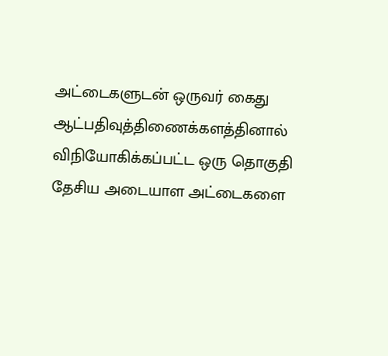அட்டைகளுடன் ஒருவர் கைது
ஆட்பதிவுத்திணைக்களத்தினால் விநியோகிக்கப்பட்ட ஒரு தொகுதி தேசிய அடையாள அட்டைகளை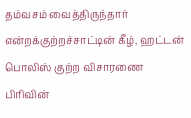தம்வசம் வைத்திருந்தார் என்றக்குற்றச்சாட்டின் கீழ், ஹட்டன் பொலிஸ் குற்ற விசாரணை பிரிவின்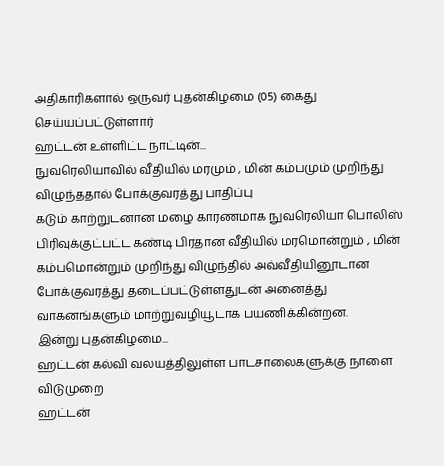அதிகாரிகளால் ஒருவர் புதன்கிழமை (05) கைது செய்யப்பட்டுள்ளார்
ஹட்டன் உள்ளிட்ட நாட்டின்...
நுவரெலியாவில் வீதியில் மரமும் , மின் கம்பமும் முறிந்து விழுந்ததால் போக்குவரத்து பாதிப்பு
கடும் காற்றுடனான மழை காரணமாக நுவரெலியா பொலிஸ் பிரிவுக்குட்பட்ட கண்டி பிரதான வீதியில் மரமொன்றும் , மின் கம்பமொன்றும் முறிந்து விழுந்தில் அவ்வீதியினூடான போக்குவரத்து தடைப்பட்டுள்ளதுடன் அனைத்து வாகனங்களும் மாற்றுவழியூடாக பயணிக்கின்றன.
இன்று புதன்கிழமை...
ஹட்டன் கல்வி வலயத்திலுள்ள பாடசாலைகளுக்கு நாளை விடுமுறை
ஹட்டன்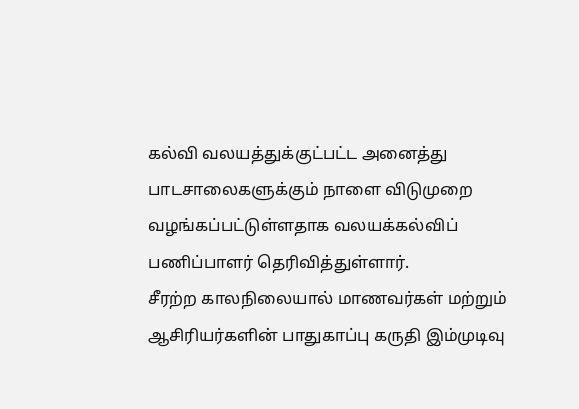கல்வி வலயத்துக்குட்பட்ட அனைத்து பாடசாலைகளுக்கும் நாளை விடுமுறை வழங்கப்பட்டுள்ளதாக வலயக்கல்விப் பணிப்பாளர் தெரிவித்துள்ளார்.
சீரற்ற காலநிலையால் மாணவர்கள் மற்றும் ஆசிரியர்களின் பாதுகாப்பு கருதி இம்முடிவு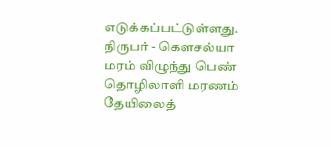எடுக்கப்பட்டுள்ளது.
நிருபர் - கௌசல்யா
மரம் விழுந்து பெண் தொழிலாளி மரணம்
தேயிலைத்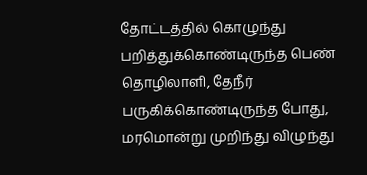தோட்டத்தில் கொழுந்து பறித்துக்கொண்டிருந்த பெண் தொழிலாளி, தேநீர் பருகிக்கொண்டிருந்த போது, மரமொன்று முறிந்து விழுந்து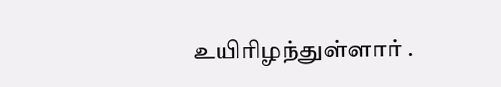உயிரிழந்துள்ளார் .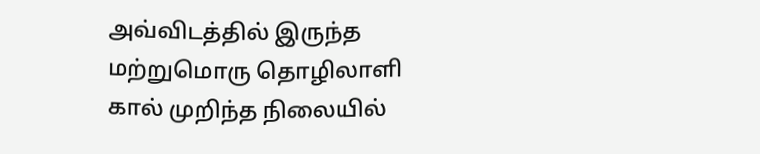அவ்விடத்தில் இருந்த மற்றுமொரு தொழிலாளி கால் முறிந்த நிலையில்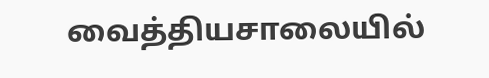வைத்தியசாலையில்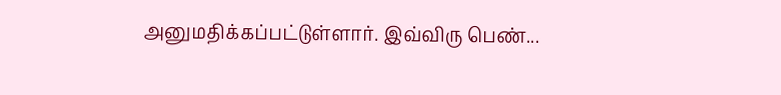அனுமதிக்கப்பட்டுள்ளார். இவ்விரு பெண்...